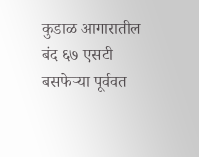कुडाळ आगारातील बंद ६७ एसटी बसफेऱ्या पूर्ववत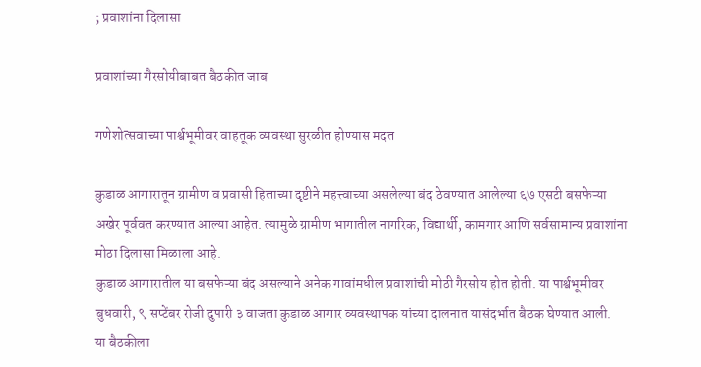; प्रवाशांना दिलासा

प्रवाशांच्या गैरसोयीबाबत बैठकीत जाब

गणेशोत्सवाच्या पार्श्वभूमीवर वाहतूक व्यवस्था सुरळीत होण्यास मदत

कुडाळ आगारातून ग्रामीण व प्रवासी हिताच्या दृष्टीने महत्त्वाच्या असलेल्या बंद ठेवण्यात आलेल्या ६७ एसटी बसफेऱ्या अखेर पूर्ववत करण्यात आल्या आहेत. त्यामुळे ग्रामीण भागातील नागरिक, विद्यार्थी, कामगार आणि सर्वसामान्य प्रवाशांना मोठा दिलासा मिळाला आहे.
कुडाळ आगारातील या बसफेऱ्या बंद असल्याने अनेक गावांमधील प्रवाशांची मोठी गैरसोय होत होती. या पार्श्वभूमीवर बुधवारी, ९ सप्टेंबर रोजी दुपारी ३ वाजता कुडाळ आगार व्यवस्थापक यांच्या दालनात यासंदर्भात बैठक घेण्यात आली.
या बैठकीला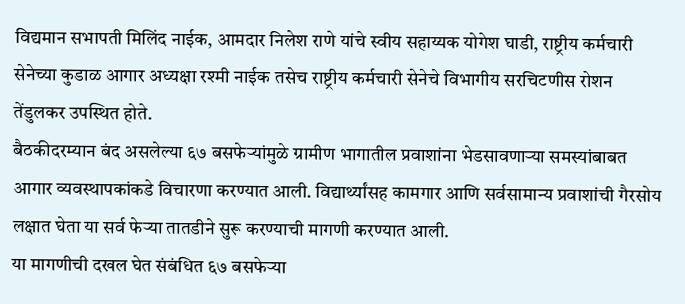विद्यमान सभापती मिलिंद नाईक, आमदार निलेश राणे यांचे स्वीय सहाय्यक योगेश घाडी, राष्ट्रीय कर्मचारी सेनेच्या कुडाळ आगार अध्यक्षा रश्मी नाईक तसेच राष्ट्रीय कर्मचारी सेनेचे विभागीय सरचिटणीस रोशन तेंडुलकर उपस्थित होते.
बैठकीदरम्यान बंद असलेल्या ६७ बसफेऱ्यांमुळे ग्रामीण भागातील प्रवाशांना भेडसावणाऱ्या समस्यांबाबत आगार व्यवस्थापकांकडे विचारणा करण्यात आली. विद्यार्थ्यांसह कामगार आणि सर्वसामान्य प्रवाशांची गैरसोय लक्षात घेता या सर्व फेऱ्या तातडीने सुरू करण्याची मागणी करण्यात आली.
या मागणीची दखल घेत संबंधित ६७ बसफेऱ्या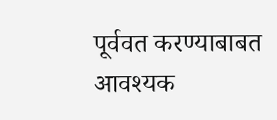पूर्ववत करण्याबाबत आवश्यक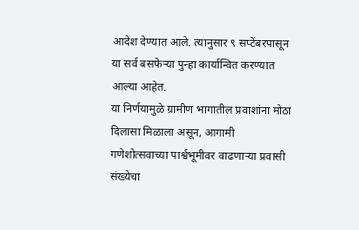आदेश देण्यात आले. त्यानुसार ९ सप्टेंबरपासून या सर्व बसफेऱ्या पुन्हा कार्यान्वित करण्यात आल्या आहेत.
या निर्णयामुळे ग्रामीण भागातील प्रवाशांना मोठा दिलासा मिळाला असून, आगामी गणेशोत्सवाच्या पार्श्वभूमीवर वाढणाऱ्या प्रवासी संख्येचा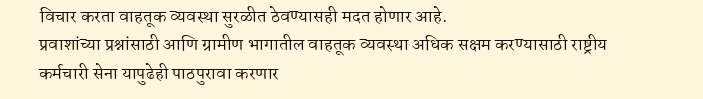विचार करता वाहतूक व्यवस्था सुरळीत ठेवण्यासही मदत होणार आहे.
प्रवाशांच्या प्रश्नांसाठी आणि ग्रामीण भागातील वाहतूक व्यवस्था अधिक सक्षम करण्यासाठी राष्ट्रीय कर्मचारी सेना यापुढेही पाठपुरावा करणार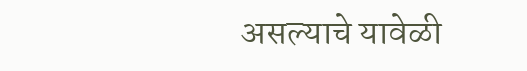असल्याचे यावेळी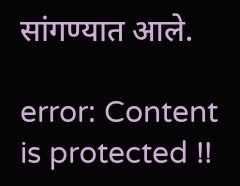सांगण्यात आले.

error: Content is protected !!